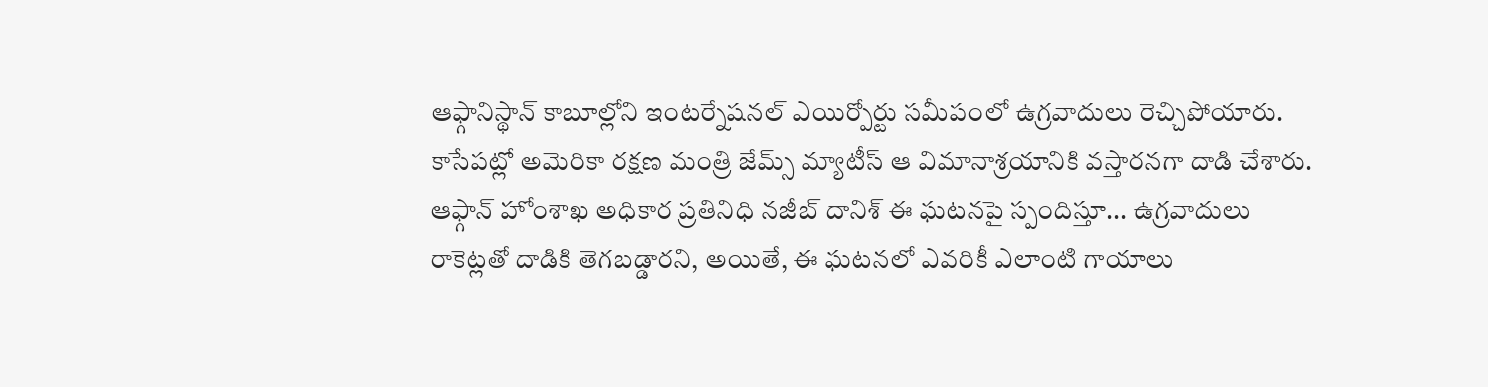ఆఫ్గానిస్థాన్ కాబూల్లోని ఇంటర్నేషనల్ ఎయిర్పోర్టు సమీపంలో ఉగ్రవాదులు రెచ్చిపోయారు. కాసేపట్లో అమెరికా రక్షణ మంత్రి జేమ్స్ మ్యాటీస్ ఆ విమానాశ్రయానికి వస్తారనగా దాడి చేశారు. ఆఫ్గాన్ హోంశాఖ అధికార ప్రతినిధి నజీబ్ దానిశ్ ఈ ఘటనపై స్పందిస్తూ... ఉగ్రవాదులు రాకెట్లతో దాడికి తెగబడ్డారని, అయితే, ఈ ఘటనలో ఎవరికీ ఎలాంటి గాయాలు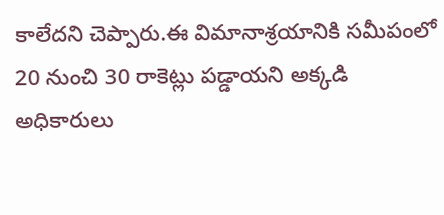కాలేదని చెప్పారు.ఈ విమానాశ్రయానికి సమీపంలో 20 నుంచి 30 రాకెట్లు పడ్డాయని అక్కడి అధికారులు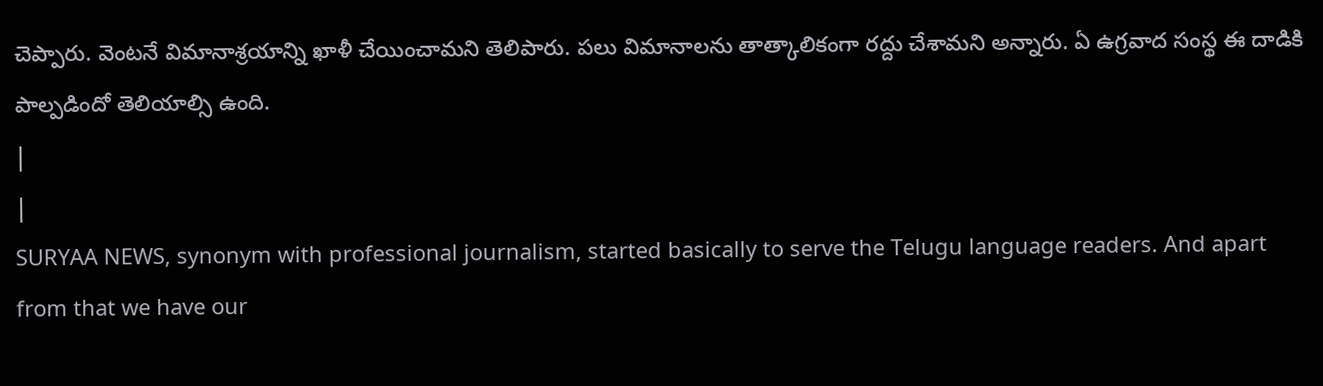చెప్పారు. వెంటనే విమానాశ్రయాన్ని ఖాళీ చేయించామని తెలిపారు. పలు విమానాలను తాత్కాలికంగా రద్దు చేశామని అన్నారు. ఏ ఉగ్రవాద సంస్థ ఈ దాడికి పాల్పడిందో తెలియాల్సి ఉంది.
|
|
SURYAA NEWS, synonym with professional journalism, started basically to serve the Telugu language readers. And apart from that we have our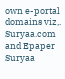own e-portal domains viz,. Suryaa.com and Epaper Suryaa